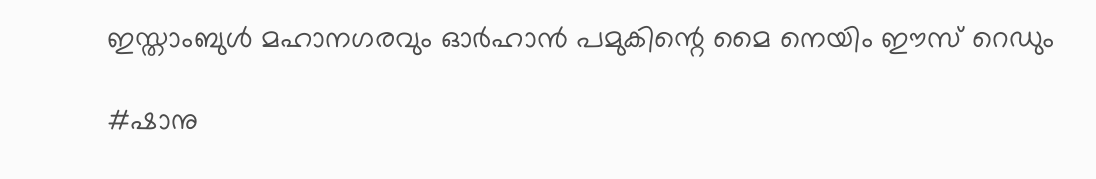ഇസ്താംബുള്‍ മഹാനഗരവും ഓര്‍ഹാന്‍ പമുകിന്റെ മൈ നെയിം ഈസ് റെഡും

#ഷാനു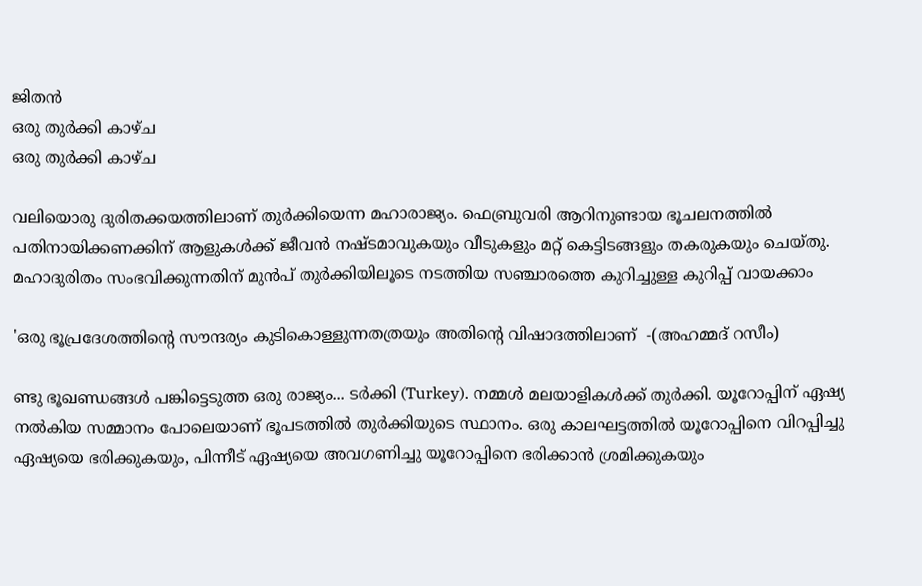ജിതന്‍
ഒരു തുര്‍ക്കി കാഴ്ച
ഒരു തുര്‍ക്കി കാഴ്ച

വലിയൊരു ദുരിതക്കയത്തിലാണ് തുര്‍ക്കിയെന്ന മഹാരാജ്യം. ഫെബ്രുവരി ആറിനുണ്ടായ ഭൂചലനത്തില്‍ പതിനായിക്കണക്കിന് ആളുകള്‍ക്ക് ജീവന്‍ നഷ്ടമാവുകയും വീടുകളും മറ്റ് കെട്ടിടങ്ങളും തകരുകയും ചെയ്തു. മഹാദുരിതം സംഭവിക്കുന്നതിന് മുന്‍പ് തുര്‍ക്കിയിലൂടെ നടത്തിയ സഞ്ചാരത്തെ കുറിച്ചുള്ള കുറിപ്പ് വായക്കാം

'ഒരു ഭൂപ്രദേശത്തിന്റെ സൗന്ദര്യം കുടികൊള്ളുന്നതത്രയും അതിന്റെ വിഷാദത്തിലാണ്  -(അഹമ്മദ് റസീം)

ണ്ടു ഭൂഖണ്ഡങ്ങള്‍ പങ്കിട്ടെടുത്ത ഒരു രാജ്യം... ടര്‍ക്കി (Turkey). നമ്മള്‍ മലയാളികള്‍ക്ക് തുര്‍ക്കി. യൂറോപ്പിന് ഏഷ്യ നല്‍കിയ സമ്മാനം പോലെയാണ് ഭൂപടത്തില്‍ തുര്‍ക്കിയുടെ സ്ഥാനം. ഒരു കാലഘട്ടത്തില്‍ യൂറോപ്പിനെ വിറപ്പിച്ചു ഏഷ്യയെ ഭരിക്കുകയും, പിന്നീട് ഏഷ്യയെ അവഗണിച്ചു യൂറോപ്പിനെ ഭരിക്കാന്‍ ശ്രമിക്കുകയും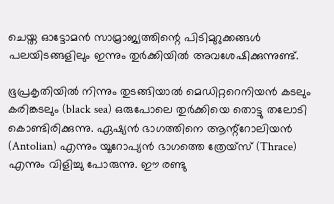ചെയ്ത ഓട്ടോമന്‍ സാമ്രാജ്യത്തിന്റെ പിടിമുറുക്കങ്ങള്‍ പലയിടങ്ങളിലും ഇന്നും തുര്‍ക്കിയില്‍ അവശേഷിക്കുന്നുണ്ട്.

ഭൂപ്രകൃതിയില്‍ നിന്നും തുടങ്ങിയാല്‍ മെഡിറ്ററെനിയന്‍ കടലും കരിങ്കടലും (black sea) ഒരുപോലെ തുര്‍ക്കിയെ തൊട്ടു തലോടി കൊണ്ടിരിക്കുന്നു. ഏഷ്യന്‍ ഭാഗത്തിനെ ആന്റ്റോലിയന്‍ (Antolian) എന്നും യൂറോപ്യന്‍ ഭാഗത്തെ ത്രേയ്‌സ് (Thrace) എന്നും വിളിച്ചു പോരുന്നു. ഈ രണ്ടു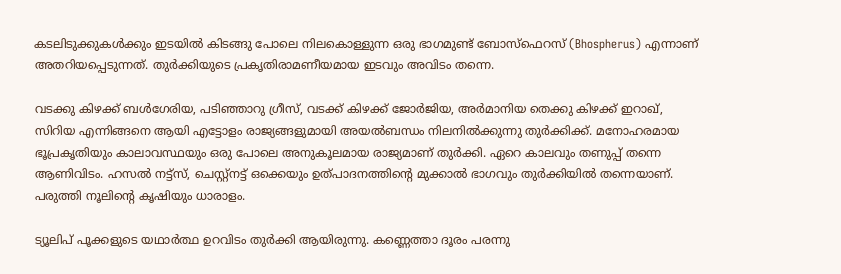കടലിടുക്കുകള്‍ക്കും ഇടയില്‍ കിടങ്ങു പോലെ നിലകൊള്ളുന്ന ഒരു ഭാഗമുണ്ട് ബോസ്‌ഫെറസ് (Bhospherus) എന്നാണ് അതറിയപ്പെടുന്നത്. തുര്‍ക്കിയുടെ പ്രകൃതിരാമണീയമായ ഇടവും അവിടം തന്നെ.

വടക്കു കിഴക്ക് ബള്‍ഗേരിയ, പടിഞ്ഞാറു ഗ്രീസ്, വടക്ക് കിഴക്ക് ജോര്‍ജിയ, അര്‍മാനിയ തെക്കു കിഴക്ക് ഇറാഖ്, സിറിയ എന്നിങ്ങനെ ആയി എട്ടോളം രാജ്യങ്ങളുമായി അയല്‍ബന്ധം നിലനില്‍ക്കുന്നു തുര്‍ക്കിക്ക്. മനോഹരമായ ഭൂപ്രകൃതിയും കാലാവസ്ഥയും ഒരു പോലെ അനുകൂലമായ രാജ്യമാണ് തുര്‍ക്കി. ഏറെ കാലവും തണുപ്പ് തന്നെ ആണിവിടം. ഹസല്‍ നട്ട്‌സ്, ചെസ്റ്റ്‌നട്ട് ഒക്കെയും ഉത്പാദനത്തിന്റെ മുക്കാല്‍ ഭാഗവും തുര്‍ക്കിയില്‍ തന്നെയാണ്. പരുത്തി നൂലിന്റെ കൃഷിയും ധാരാളം.

ട്യൂലിപ് പൂക്കളുടെ യഥാര്‍ത്ഥ ഉറവിടം തുര്‍ക്കി ആയിരുന്നു. കണ്ണെത്താ ദൂരം പരന്നു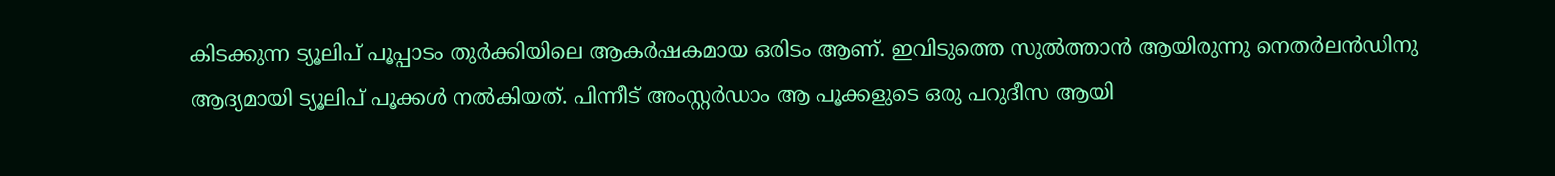കിടക്കുന്ന ട്യൂലിപ് പൂപ്പാടം തുര്‍ക്കിയിലെ ആകര്‍ഷകമായ ഒരിടം ആണ്. ഇവിടുത്തെ സുല്‍ത്താന്‍ ആയിരുന്നു നെതര്‍ലന്‍ഡിനു ആദ്യമായി ട്യൂലിപ് പൂക്കള്‍ നല്‍കിയത്. പിന്നീട് അംസ്റ്റര്‍ഡാം ആ പൂക്കളുടെ ഒരു പറുദീസ ആയി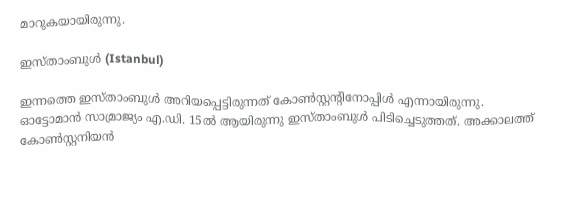മാറുകയായിരുന്നു.

ഇസ്താംബുള്‍ (Istanbul)

ഇന്നത്തെ ഇസ്താംബുള്‍ അറിയപ്പെട്ടിരുന്നത് കോണ്‍സ്റ്റന്റിനോപ്പിള്‍ എന്നായിരുന്നു. ഓട്ടോമാന്‍ സാമ്രാജ്യം എ.ഡി. 15ല്‍ ആയിരുന്നു ഇസ്താംബുള്‍ പിടിച്ചെടുത്തത്. അക്കാലത്ത് കോണ്‍സ്റ്റനിയന്‍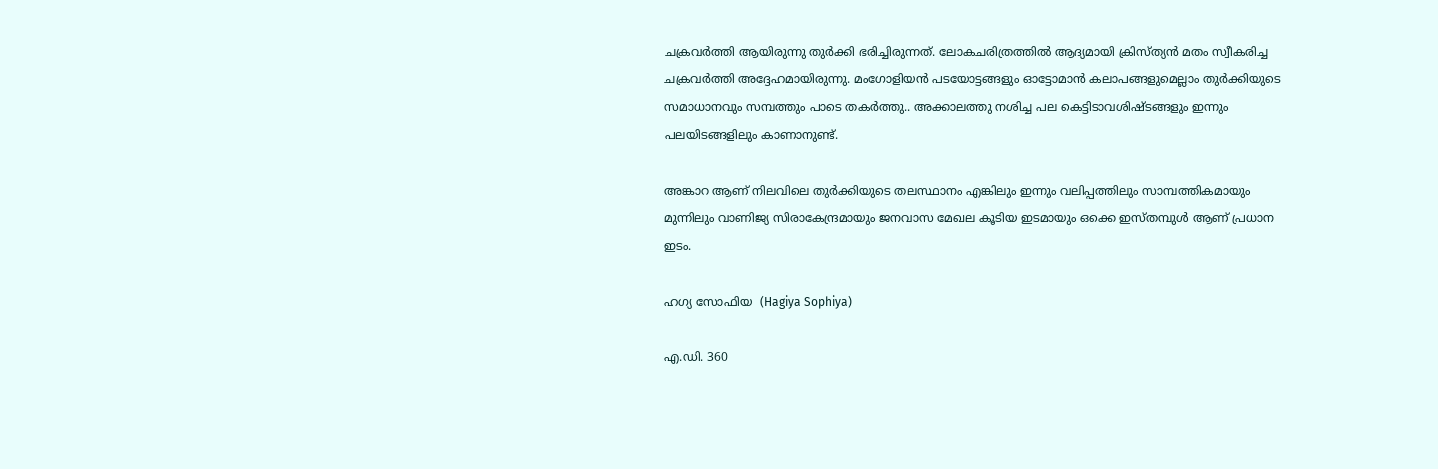ചക്രവര്‍ത്തി ആയിരുന്നു തുര്‍ക്കി ഭരിച്ചിരുന്നത്. ലോകചരിത്രത്തില്‍ ആദ്യമായി ക്രിസ്ത്യന്‍ മതം സ്വീകരിച്ച ചക്രവര്‍ത്തി അദ്ദേഹമായിരുന്നു. മംഗോളിയന്‍ പടയോട്ടങ്ങളും ഓട്ടോമാന്‍ കലാപങ്ങളുമെല്ലാം തുര്‍ക്കിയുടെ സമാധാനവും സമ്പത്തും പാടെ തകര്‍ത്തു.. അക്കാലത്തു നശിച്ച പല കെട്ടിടാവശിഷ്ടങ്ങളും ഇന്നും പലയിടങ്ങളിലും കാണാനുണ്ട്.

അങ്കാറ ആണ് നിലവിലെ തുര്‍ക്കിയുടെ തലസ്ഥാനം എങ്കിലും ഇന്നും വലിപ്പത്തിലും സാമ്പത്തികമായും മുന്നിലും വാണിജ്യ സിരാകേന്ദ്രമായും ജനവാസ മേഖല കൂടിയ ഇടമായും ഒക്കെ ഇസ്തമ്പുള്‍ ആണ് പ്രധാന ഇടം.

ഹഗ്യ സോഫിയ  (Hagiya Sophiya)

എ.ഡി. 360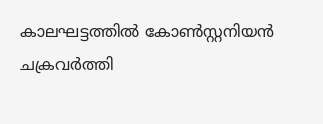കാലഘട്ടത്തില്‍ കോണ്‍സ്റ്റനിയന്‍ ചക്രവര്‍ത്തി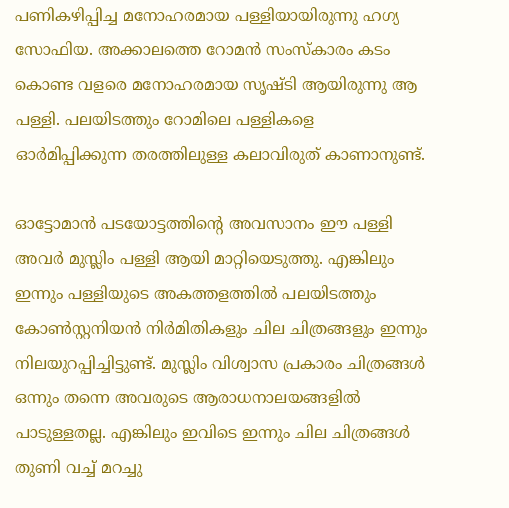പണികഴിപ്പിച്ച മനോഹരമായ പള്ളിയായിരുന്നു ഹഗ്യ സോഫിയ. അക്കാലത്തെ റോമന്‍ സംസ്‌കാരം കടം കൊണ്ട വളരെ മനോഹരമായ സൃഷ്ടി ആയിരുന്നു ആ പള്ളി. പലയിടത്തും റോമിലെ പള്ളികളെ ഓര്‍മിപ്പിക്കുന്ന തരത്തിലുള്ള കലാവിരുത് കാണാനുണ്ട്.

ഓട്ടോമാന്‍ പടയോട്ടത്തിന്റെ അവസാനം ഈ പള്ളി അവര്‍ മുസ്ലിം പള്ളി ആയി മാറ്റിയെടുത്തു. എങ്കിലും ഇന്നും പള്ളിയുടെ അകത്തളത്തില്‍ പലയിടത്തും കോണ്‍സ്റ്റനിയന്‍ നിര്‍മിതികളും ചില ചിത്രങ്ങളും ഇന്നും നിലയുറപ്പിച്ചിട്ടുണ്ട്. മുസ്ലിം വിശ്വാസ പ്രകാരം ചിത്രങ്ങള്‍ ഒന്നും തന്നെ അവരുടെ ആരാധനാലയങ്ങളില്‍ പാടുള്ളതല്ല. എങ്കിലും ഇവിടെ ഇന്നും ചില ചിത്രങ്ങള്‍ തുണി വച്ച് മറച്ചു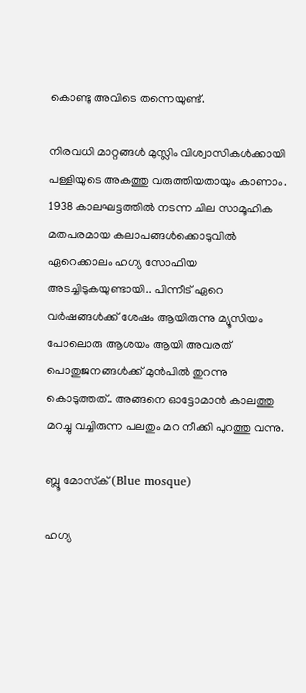കൊണ്ടു അവിടെ തന്നെയുണ്ട്.

നിരവധി മാറ്റങ്ങള്‍ മുസ്ലിം വിശ്വാസികള്‍ക്കായി പള്ളിയുടെ അകത്തു വരുത്തിയതായും കാണാം. 1938 കാലഘട്ടത്തില്‍ നടന്ന ചില സാമൂഹിക മതപരമായ കലാപങ്ങള്‍ക്കൊടുവില്‍ ഏറെക്കാലം ഹഗ്യ സോഫിയ അടച്ചിടുകയുണ്ടായി.. പിന്നീട് ഏറെ വര്‍ഷങ്ങള്‍ക്ക് ശേഷം ആയിരുന്നു മ്യൂസിയം പോലൊരു ആശയം ആയി അവരത് പൊതുജനങ്ങള്‍ക്ക് മുന്‍പില്‍ തുറന്നു കൊടുത്തത്.. അങ്ങനെ ഓട്ടോമാന്‍ കാലത്തു മറച്ചു വച്ചിരുന്ന പലതും മറ നീക്കി പുറത്തു വന്നു.

ബ്ലൂ മോസ്‌ക് (Blue mosque)

ഹഗ്യ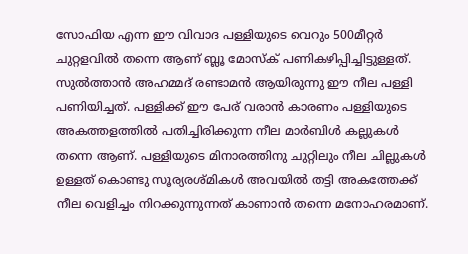സോഫിയ എന്ന ഈ വിവാദ പള്ളിയുടെ വെറും 500മീറ്റര്‍ ചുറ്റളവില്‍ തന്നെ ആണ് ബ്ലൂ മോസ്‌ക് പണികഴിപ്പിച്ചിട്ടുള്ളത്. സുല്‍ത്താന്‍ അഹമ്മദ് രണ്ടാമന്‍ ആയിരുന്നു ഈ നീല പള്ളി പണിയിച്ചത്. പള്ളിക്ക് ഈ പേര് വരാന്‍ കാരണം പള്ളിയുടെ അകത്തളത്തില്‍ പതിച്ചിരിക്കുന്ന നീല മാര്‍ബിള്‍ കല്ലുകള്‍ തന്നെ ആണ്. പള്ളിയുടെ മിനാരത്തിനു ചുറ്റിലും നീല ചില്ലുകള്‍ ഉള്ളത് കൊണ്ടു സൂര്യരശ്മികള്‍ അവയില്‍ തട്ടി അകത്തേക്ക് നീല വെളിച്ചം നിറക്കുന്നുന്നത് കാണാന്‍ തന്നെ മനോഹരമാണ്.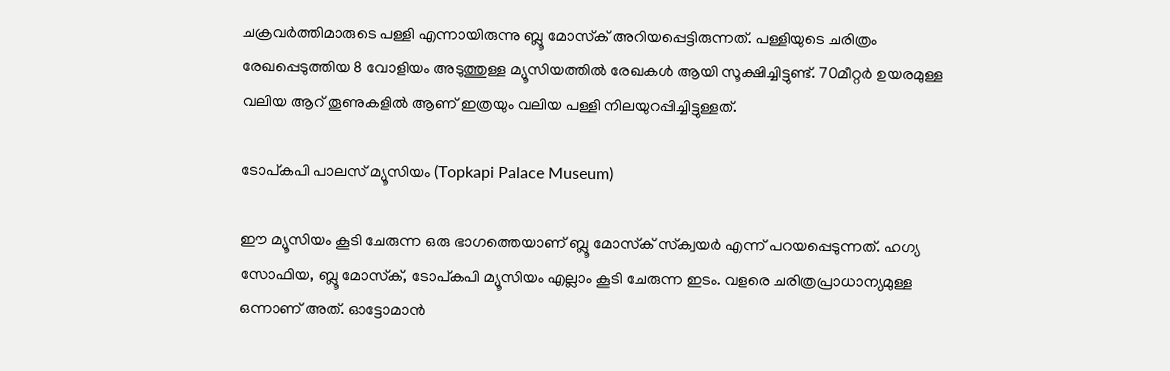ചക്രവര്‍ത്തിമാരുടെ പള്ളി എന്നായിരുന്നു ബ്ലൂ മോസ്‌ക് അറിയപ്പെട്ടിരുന്നത്. പള്ളിയുടെ ചരിത്രം രേഖപ്പെടുത്തിയ 8 വോളിയം അടുത്തുള്ള മ്യൂസിയത്തില്‍ രേഖകള്‍ ആയി സൂക്ഷിച്ചിട്ടുണ്ട്. 70മീറ്റര്‍ ഉയരമുള്ള വലിയ ആറ് തൂണുകളില്‍ ആണ് ഇത്രയും വലിയ പള്ളി നിലയുറപ്പിച്ചിട്ടുള്ളത്.

ടോപ്കപി പാലസ് മ്യൂസിയം (Topkapi Palace Museum)

ഈ മ്യൂസിയം കൂടി ചേരുന്ന ഒരു ഭാഗത്തെയാണ് ബ്ലൂ മോസ്‌ക് സ്‌ക്വയര്‍ എന്ന് പറയപ്പെടുന്നത്. ഹഗ്യ സോഫിയ, ബ്ലൂ മോസ്‌ക്, ടോപ്കപി മ്യൂസിയം എല്ലാം കൂടി ചേരുന്ന ഇടം. വളരെ ചരിത്രപ്രാധാന്യമുള്ള ഒന്നാണ് അത്. ഓട്ടോമാന്‍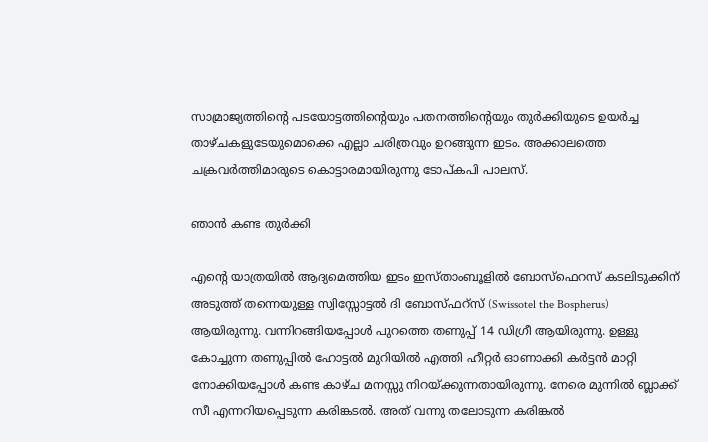സാമ്രാജ്യത്തിന്റെ പടയോട്ടത്തിന്റെയും പതനത്തിന്റെയും തുര്‍ക്കിയുടെ ഉയര്‍ച്ച താഴ്ചകളുടേയുമൊക്കെ എല്ലാ ചരിത്രവും ഉറങ്ങുന്ന ഇടം. അക്കാലത്തെ ചക്രവര്‍ത്തിമാരുടെ കൊട്ടാരമായിരുന്നു ടോപ്കപി പാലസ്.

ഞാന്‍ കണ്ട തുര്‍ക്കി

എന്റെ യാത്രയില്‍ ആദ്യമെത്തിയ ഇടം ഇസ്താംബൂളില്‍ ബോസ്‌ഫെറസ് കടലിടുക്കിന് അടുത്ത് തന്നെയുള്ള സ്വിസ്സോട്ടല്‍ ദി ബോസ്ഫറ്‌സ് (Swissotel the Bospherus) ആയിരുന്നു. വന്നിറങ്ങിയപ്പോള്‍ പുറത്തെ തണുപ്പ് 14 ഡിഗ്രീ ആയിരുന്നു. ഉള്ളു കോച്ചുന്ന തണുപ്പില്‍ ഹോട്ടല്‍ മുറിയില്‍ എത്തി ഹീറ്റര്‍ ഓണാക്കി കര്‍ട്ടന്‍ മാറ്റി നോക്കിയപ്പോള്‍ കണ്ട കാഴ്ച മനസ്സു നിറയ്ക്കുന്നതായിരുന്നു. നേരെ മുന്നില്‍ ബ്ലാക്ക് സീ എന്നറിയപ്പെടുന്ന കരിങ്കടല്‍. അത് വന്നു തലോടുന്ന കരിങ്കല്‍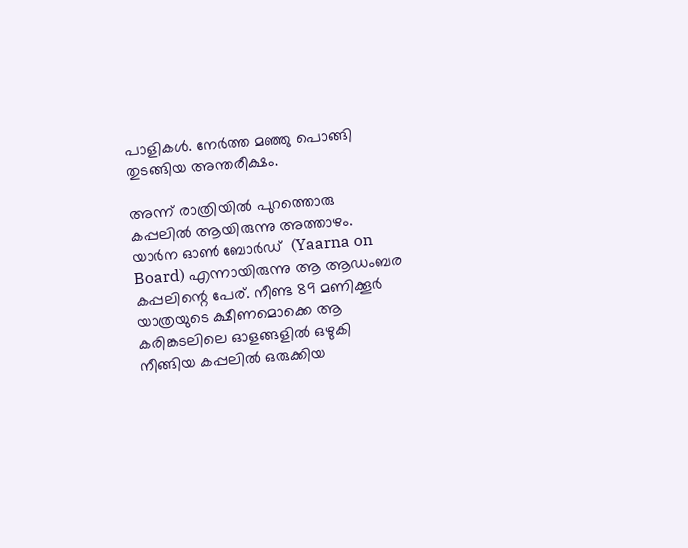പാളികള്‍. നേര്‍ത്ത മഞ്ഞു പൊങ്ങി തുടങ്ങിയ അന്തരീക്ഷം.

അന്ന് രാത്രിയില്‍ പുറത്തൊരു കപ്പലില്‍ ആയിരുന്നു അത്താഴം. യാര്‍ന ഓണ്‍ ബോര്‍ഡ്  (Yaarna on Board) എന്നായിരുന്നു ആ ആഡംബര കപ്പലിന്റെ പേര്. നീണ്ട 89 മണിക്കൂര്‍ യാത്രയുടെ ക്ഷീണമൊക്കെ ആ കരിങ്കടലിലെ ഓളങ്ങളില്‍ ഒഴുകി നീങ്ങിയ കപ്പലില്‍ ഒരുക്കിയ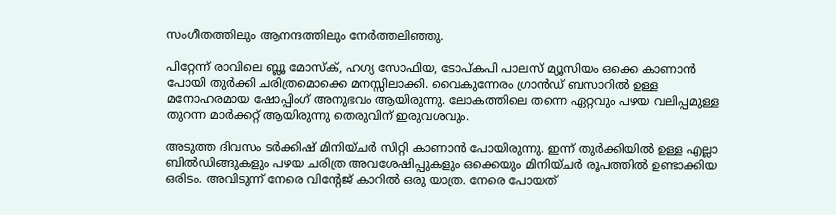സംഗീതത്തിലും ആനന്ദത്തിലും നേര്‍ത്തലിഞ്ഞു.

പിറ്റേന്ന് രാവിലെ ബ്ലൂ മോസ്‌ക്, ഹഗ്യ സോഫിയ, ടോപ്കപി പാലസ് മ്യൂസിയം ഒക്കെ കാണാന്‍ പോയി തുര്‍ക്കി ചരിത്രമൊക്കെ മനസ്സിലാക്കി. വൈകുന്നേരം ഗ്രാന്‍ഡ് ബസാറില്‍ ഉള്ള മനോഹരമായ ഷോപ്പിംഗ് അനുഭവം ആയിരുന്നു. ലോകത്തിലെ തന്നെ ഏറ്റവും പഴയ വലിപ്പമുള്ള തുറന്ന മാര്‍ക്കറ്റ് ആയിരുന്നു തെരുവിന് ഇരുവശവും.

അടുത്ത ദിവസം ടര്‍ക്കിഷ് മിനിയ്ചര്‍ സിറ്റി കാണാന്‍ പോയിരുന്നു. ഇന്ന് തുര്‍ക്കിയില്‍ ഉള്ള എല്ലാ ബില്‍ഡിങ്ങുകളും പഴയ ചരിത്ര അവശേഷിപ്പുകളും ഒക്കെയും മിനിയ്ചര്‍ രൂപത്തില്‍ ഉണ്ടാക്കിയ ഒരിടം. അവിടുന്ന് നേരെ വിന്റേജ് കാറില്‍ ഒരു യാത്ര. നേരെ പോയത്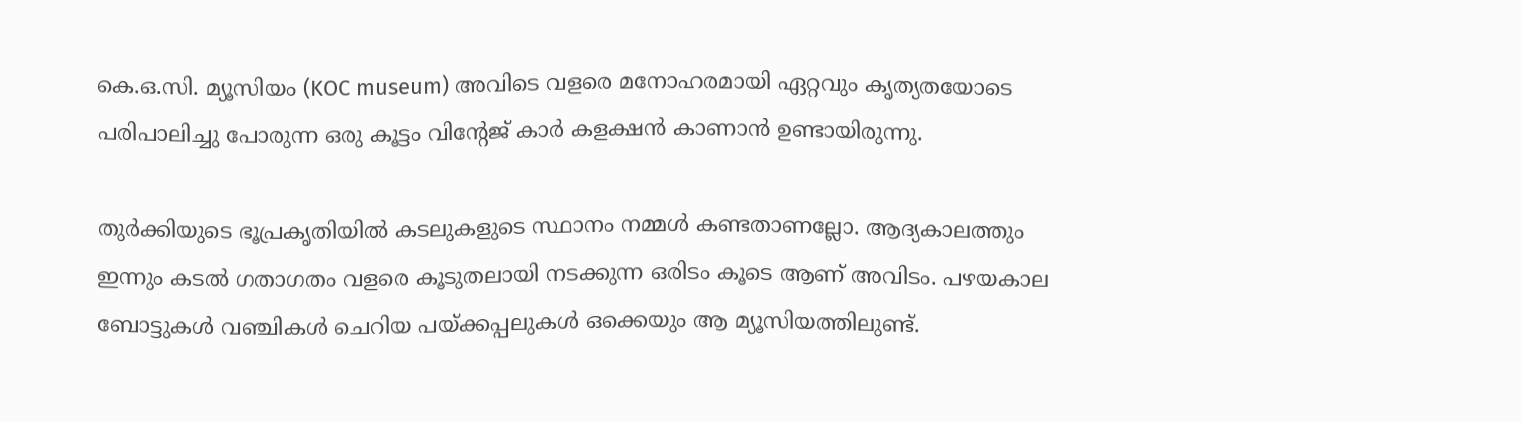കെ.ഒ.സി. മ്യൂസിയം (KOC museum) അവിടെ വളരെ മനോഹരമായി ഏറ്റവും കൃത്യതയോടെ പരിപാലിച്ചു പോരുന്ന ഒരു കൂട്ടം വിന്റേജ് കാര്‍ കളക്ഷന്‍ കാണാന്‍ ഉണ്ടായിരുന്നു.

തുര്‍ക്കിയുടെ ഭൂപ്രകൃതിയില്‍ കടലുകളുടെ സ്ഥാനം നമ്മള്‍ കണ്ടതാണല്ലോ. ആദ്യകാലത്തും ഇന്നും കടല്‍ ഗതാഗതം വളരെ കൂടുതലായി നടക്കുന്ന ഒരിടം കൂടെ ആണ് അവിടം. പഴയകാല ബോട്ടുകള്‍ വഞ്ചികള്‍ ചെറിയ പയ്ക്കപ്പലുകള്‍ ഒക്കെയും ആ മ്യൂസിയത്തിലുണ്ട്.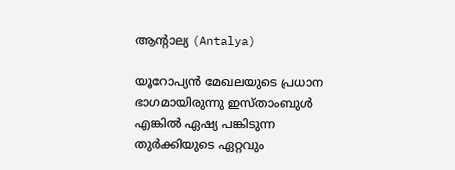ആന്റാല്യ (Antalya)

യൂറോപ്യന്‍ മേഖലയുടെ പ്രധാന ഭാഗമായിരുന്നു ഇസ്താംബുള്‍ എങ്കില്‍ ഏഷ്യ പങ്കിടുന്ന തുര്‍ക്കിയുടെ ഏറ്റവും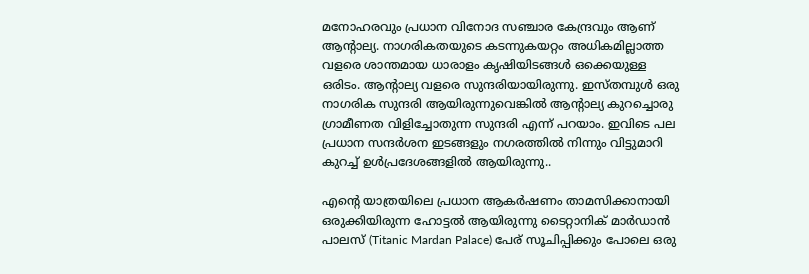മനോഹരവും പ്രധാന വിനോദ സഞ്ചാര കേന്ദ്രവും ആണ് ആന്റാല്യ. നാഗരികതയുടെ കടന്നുകയറ്റം അധികമില്ലാത്ത വളരെ ശാന്തമായ ധാരാളം കൃഷിയിടങ്ങള്‍ ഒക്കെയുള്ള ഒരിടം. ആന്റാല്യ വളരെ സുന്ദരിയായിരുന്നു. ഇസ്തമ്പുള്‍ ഒരു നാഗരിക സുന്ദരി ആയിരുന്നുവെങ്കില്‍ ആന്റാല്യ കുറച്ചൊരു ഗ്രാമീണത വിളിച്ചോതുന്ന സുന്ദരി എന്ന് പറയാം. ഇവിടെ പല പ്രധാന സന്ദര്‍ശന ഇടങ്ങളും നഗരത്തില്‍ നിന്നും വിട്ടുമാറി കുറച്ച് ഉള്‍പ്രദേശങ്ങളില്‍ ആയിരുന്നു..

എന്റെ യാത്രയിലെ പ്രധാന ആകര്‍ഷണം താമസിക്കാനായി ഒരുക്കിയിരുന്ന ഹോട്ടല്‍ ആയിരുന്നു ടൈറ്റാനിക് മാര്‍ഡാന്‍ പാലസ് (Titanic Mardan Palace) പേര് സൂചിപ്പിക്കും പോലെ ഒരു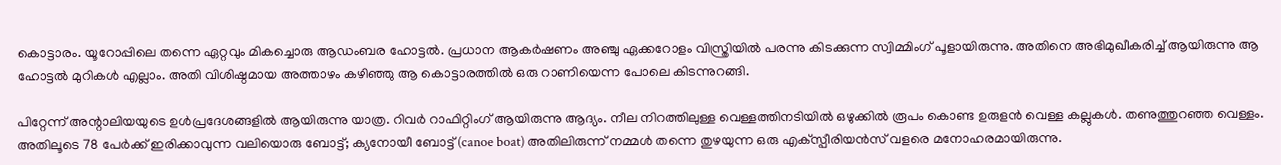കൊട്ടാരം. യൂറോപ്പിലെ തന്നെ ഏറ്റവും മികച്ചൊരു ആഡംബര ഹോട്ടല്‍. പ്രധാന ആകര്‍ഷണം അഞ്ചു ഏക്കറോളം വിസ്ത്രിയില്‍ പരന്നു കിടക്കുന്ന സ്വിമ്മിംഗ് പൂളായിരുന്നു. അതിനെ അഭിമുഖീകരിച്ച് ആയിരുന്നു ആ ഹോട്ടല്‍ മുറികള്‍ എല്ലാം. അതി വിശിഷ്ഠമായ അത്താഴം കഴിഞ്ഞു ആ കൊട്ടാരത്തില്‍ ഒരു റാണിയെന്ന പോലെ കിടന്നുറങ്ങി.

പിറ്റേന്ന് അന്റാലിയയുടെ ഉള്‍പ്രദേശങ്ങളില്‍ ആയിരുന്നു യാത്ര. റിവര്‍ റാഫിറ്റിംഗ് ആയിരുന്നു ആദ്യം. നീല നിറത്തിലുള്ള വെള്ളത്തിനടിയില്‍ ഒഴുക്കില്‍ രൂപം കൊണ്ട ഉരുളന്‍ വെള്ള കല്ലുകള്‍. തണുത്തുറഞ്ഞ വെള്ളം. അതിലൂടെ 78 പേര്‍ക്ക് ഇരിക്കാവുന്ന വലിയൊരു ബോട്ട്; ക്യനോയീ ബോട്ട് (canoe boat) അതിലിരുന്ന് നമ്മള്‍ തന്നെ തുഴയുന്ന ഒരു എക്‌സ്പീരിയന്‍സ് വളരെ മനോഹരമായിരുന്നു.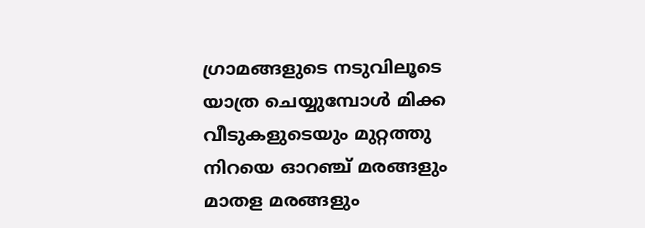ഗ്രാമങ്ങളുടെ നടുവിലൂടെ യാത്ര ചെയ്യുമ്പോള്‍ മിക്ക വീടുകളുടെയും മുറ്റത്തു നിറയെ ഓറഞ്ച് മരങ്ങളും മാതള മരങ്ങളും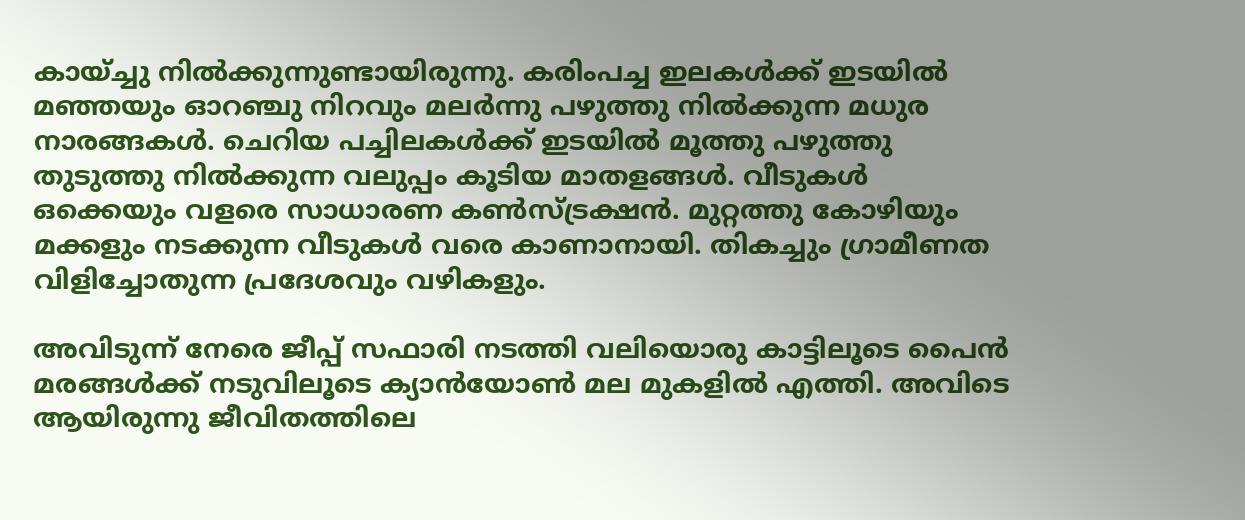കായ്ച്ചു നില്‍ക്കുന്നുണ്ടായിരുന്നു. കരിംപച്ച ഇലകള്‍ക്ക് ഇടയില്‍ മഞ്ഞയും ഓറഞ്ചു നിറവും മലര്‍ന്നു പഴുത്തു നില്‍ക്കുന്ന മധുര നാരങ്ങകള്‍. ചെറിയ പച്ചിലകള്‍ക്ക് ഇടയില്‍ മൂത്തു പഴുത്തു തുടുത്തു നില്‍ക്കുന്ന വലുപ്പം കൂടിയ മാതളങ്ങള്‍. വീടുകള്‍ ഒക്കെയും വളരെ സാധാരണ കണ്‍സ്ട്രക്ഷന്‍. മുറ്റത്തു കോഴിയും മക്കളും നടക്കുന്ന വീടുകള്‍ വരെ കാണാനായി. തികച്ചും ഗ്രാമീണത വിളിച്ചോതുന്ന പ്രദേശവും വഴികളും.

അവിടുന്ന് നേരെ ജീപ്പ് സഫാരി നടത്തി വലിയൊരു കാട്ടിലൂടെ പൈന്‍ മരങ്ങള്‍ക്ക് നടുവിലൂടെ ക്യാന്‍യോണ്‍ മല മുകളില്‍ എത്തി. അവിടെ ആയിരുന്നു ജീവിതത്തിലെ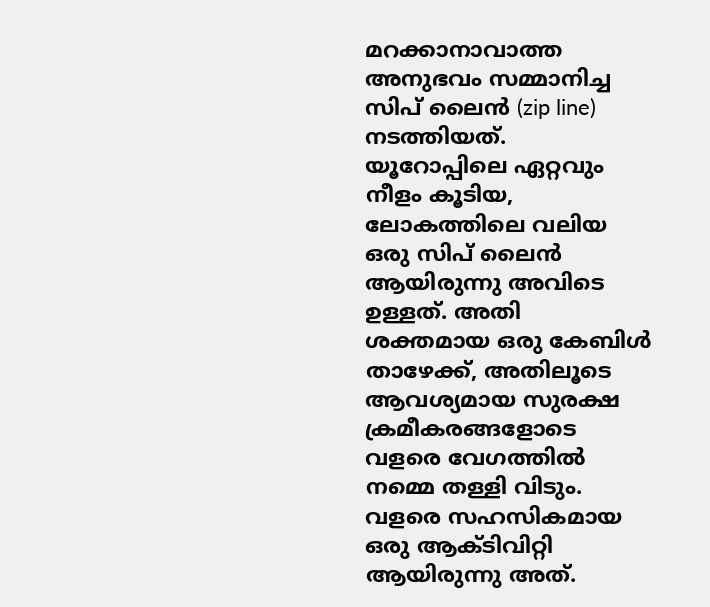മറക്കാനാവാത്ത അനുഭവം സമ്മാനിച്ച സിപ് ലൈന്‍ (zip line) നടത്തിയത്. യൂറോപ്പിലെ ഏറ്റവും നീളം കൂടിയ, ലോകത്തിലെ വലിയ ഒരു സിപ് ലൈന്‍ ആയിരുന്നു അവിടെ ഉള്ളത്. അതി ശക്തമായ ഒരു കേബിള്‍ താഴേക്ക്, അതിലൂടെ ആവശ്യമായ സുരക്ഷ ക്രമീകരങ്ങളോടെ വളരെ വേഗത്തില്‍ നമ്മെ തള്ളി വിടും. വളരെ സഹസികമായ ഒരു ആക്ടിവിറ്റി ആയിരുന്നു അത്.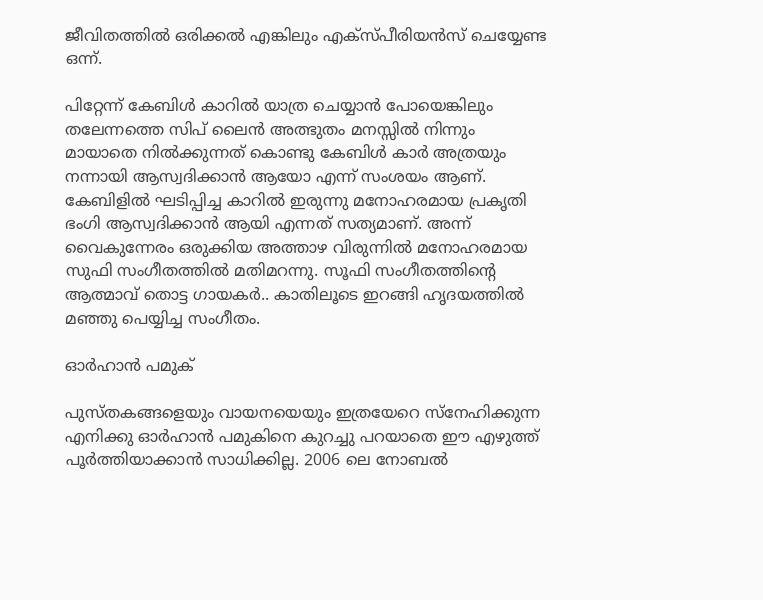ജീവിതത്തില്‍ ഒരിക്കല്‍ എങ്കിലും എക്‌സ്പീരിയന്‍സ് ചെയ്യേണ്ട ഒന്ന്.

പിറ്റേന്ന് കേബിള്‍ കാറില്‍ യാത്ര ചെയ്യാന്‍ പോയെങ്കിലും തലേന്നത്തെ സിപ് ലൈന്‍ അത്ഭുതം മനസ്സില്‍ നിന്നും മായാതെ നില്‍ക്കുന്നത് കൊണ്ടു കേബിള്‍ കാര്‍ അത്രയും നന്നായി ആസ്വദിക്കാന്‍ ആയോ എന്ന് സംശയം ആണ്. കേബിളില്‍ ഘടിപ്പിച്ച കാറില്‍ ഇരുന്നു മനോഹരമായ പ്രകൃതി ഭംഗി ആസ്വദിക്കാന്‍ ആയി എന്നത് സത്യമാണ്. അന്ന് വൈകുന്നേരം ഒരുക്കിയ അത്താഴ വിരുന്നില്‍ മനോഹരമായ സുഫി സംഗീതത്തില്‍ മതിമറന്നു. സൂഫി സംഗീതത്തിന്റെ ആത്മാവ് തൊട്ട ഗായകര്‍.. കാതിലൂടെ ഇറങ്ങി ഹൃദയത്തില്‍ മഞ്ഞു പെയ്യിച്ച സംഗീതം.

ഓര്‍ഹാന്‍ പമുക്

പുസ്തകങ്ങളെയും വായനയെയും ഇത്രയേറെ സ്‌നേഹിക്കുന്ന എനിക്കു ഓര്‍ഹാന്‍ പമുകിനെ കുറച്ചു പറയാതെ ഈ എഴുത്ത് പൂര്‍ത്തിയാക്കാന്‍ സാധിക്കില്ല. 2006 ലെ നോബല്‍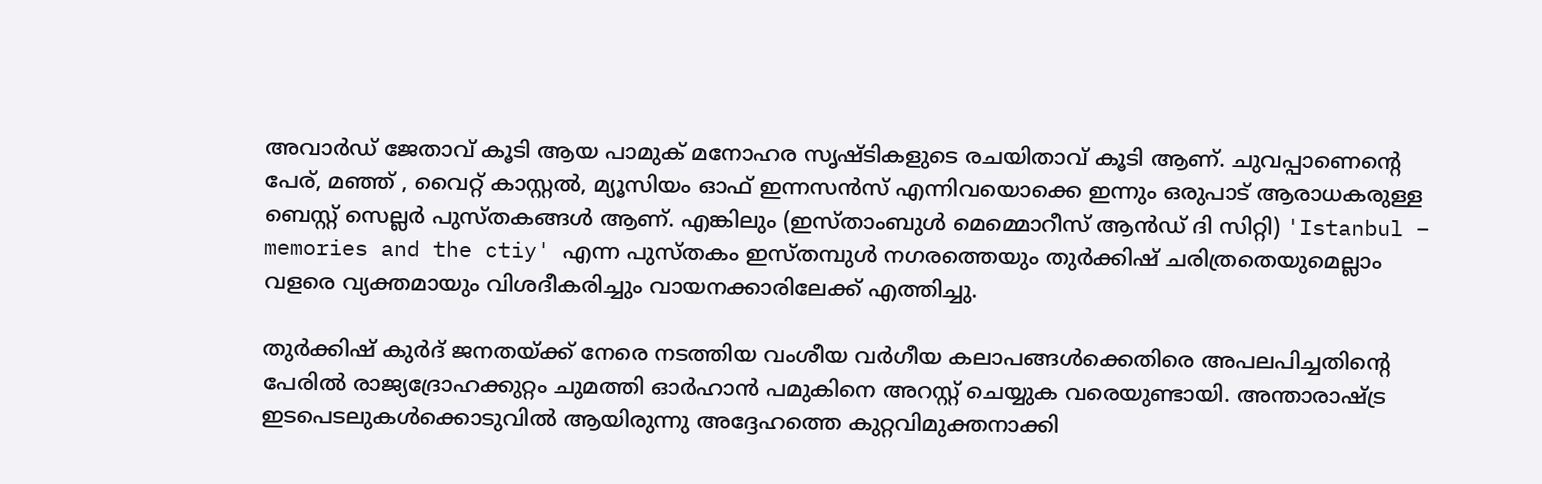അവാര്‍ഡ് ജേതാവ് കൂടി ആയ പാമുക് മനോഹര സൃഷ്ടികളുടെ രചയിതാവ് കൂടി ആണ്. ചുവപ്പാണെന്റെ പേര്, മഞ്ഞ് , വൈറ്റ് കാസ്റ്റല്‍, മ്യൂസിയം ഓഫ് ഇന്നസന്‍സ് എന്നിവയൊക്കെ ഇന്നും ഒരുപാട് ആരാധകരുള്ള ബെസ്റ്റ് സെല്ലര്‍ പുസ്തകങ്ങള്‍ ആണ്. എങ്കിലും (ഇസ്താംബുള്‍ മെമ്മൊറീസ് ആന്‍ഡ് ദി സിറ്റി) 'Istanbul – memories and the ctiy' എന്ന പുസ്തകം ഇസ്തമ്പുള്‍ നഗരത്തെയും തുര്‍ക്കിഷ് ചരിത്രതെയുമെല്ലാം വളരെ വ്യക്തമായും വിശദീകരിച്ചും വായനക്കാരിലേക്ക് എത്തിച്ചു.

തുര്‍ക്കിഷ് കുര്‍ദ് ജനതയ്ക്ക് നേരെ നടത്തിയ വംശീയ വര്‍ഗീയ കലാപങ്ങള്‍ക്കെതിരെ അപലപിച്ചതിന്റെ പേരില്‍ രാജ്യദ്രോഹക്കുറ്റം ചുമത്തി ഓര്‍ഹാന്‍ പമുകിനെ അറസ്റ്റ് ചെയ്യുക വരെയുണ്ടായി. അന്താരാഷ്ട്ര ഇടപെടലുകള്‍ക്കൊടുവില്‍ ആയിരുന്നു അദ്ദേഹത്തെ കുറ്റവിമുക്തനാക്കി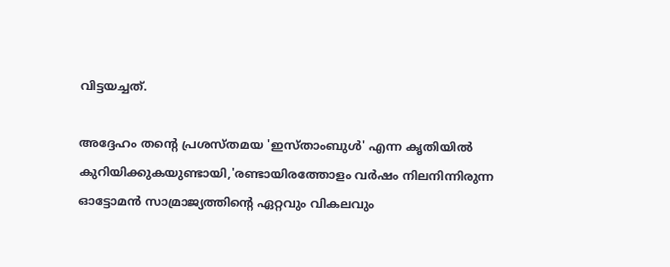വിട്ടയച്ചത്.

അദ്ദേഹം തന്റെ പ്രശസ്തമയ 'ഇസ്താംബുള്‍' എന്ന കൃതിയില്‍ കുറിയിക്കുകയുണ്ടായി,'രണ്ടായിരത്തോളം വര്‍ഷം നിലനിന്നിരുന്ന ഓട്ടോമന്‍ സാമ്രാജ്യത്തിന്റെ ഏറ്റവും വികലവും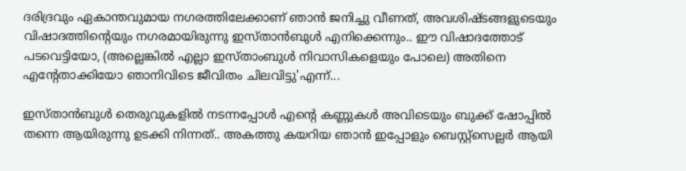ദരിദ്രവും ഏകാന്തവുമായ നഗരത്തിലേക്കാണ് ഞാന്‍ ജനിച്ചു വീണത്, അവശിഷ്ടങ്ങളുടെയും വിഷാദത്തിന്റെയും നഗരമായിരുന്നു ഇസ്താന്‍ബുള്‍ എനിക്കെന്നും.. ഈ വിഷാദത്തോട് പടവെട്ടിയോ, (അല്ലെങ്കില്‍ എല്ലാ ഇസ്താംബുള്‍ നിവാസികളെയും പോലെ) അതിനെ എന്റേതാക്കിയോ ഞാനിവിടെ ജീവിതം ചിലവിട്ടു'എന്ന്...

ഇസ്താന്‍ബുള്‍ തെരുവുകളില്‍ നടന്നപ്പോള്‍ എന്റെ കണ്ണുകള്‍ അവിടെയും ബുക്ക് ഷോപ്പില്‍ തന്നെ ആയിരുന്നു ഉടക്കി നിന്നത്.. അകത്തു കയറിയ ഞാന്‍ ഇപ്പോളും ബെസ്റ്റ്‌സെല്ലര്‍ ആയി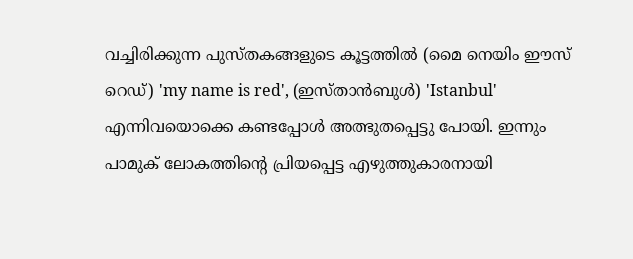വച്ചിരിക്കുന്ന പുസ്തകങ്ങളുടെ കൂട്ടത്തില്‍ (മൈ നെയിം ഈസ് റെഡ്) 'my name is red', (ഇസ്താന്‍ബുള്‍) 'Istanbul' എന്നിവയൊക്കെ കണ്ടപ്പോള്‍ അത്ഭുതപ്പെട്ടു പോയി. ഇന്നും പാമുക് ലോകത്തിന്റെ പ്രിയപ്പെട്ട എഴുത്തുകാരനായി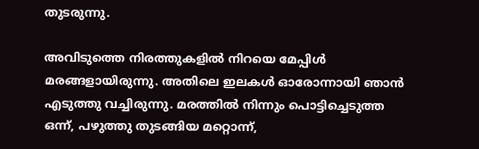തുടരുന്നു.

അവിടുത്തെ നിരത്തുകളില്‍ നിറയെ മേപ്പിള്‍ മരങ്ങളായിരുന്നു. അതിലെ ഇലകള്‍ ഓരോന്നായി ഞാന്‍ എടുത്തു വച്ചിരുന്നു. മരത്തില്‍ നിന്നും പൊട്ടിച്ചെടുത്ത ഒന്ന്, പഴുത്തു തുടങ്ങിയ മറ്റൊന്ന്,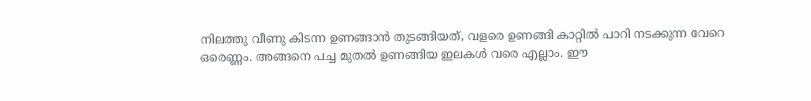നിലത്തു വീണു കിടന്ന ഉണങ്ങാന്‍ തുടങ്ങിയത്, വളരെ ഉണങ്ങി കാറ്റില്‍ പാറി നടക്കുന്ന വേറെ ഒരെണ്ണം. അങ്ങനെ പച്ച മുതല്‍ ഉണങ്ങിയ ഇലകള്‍ വരെ എല്ലാം. ഈ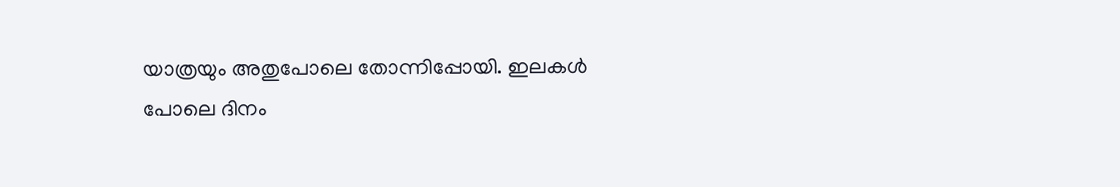യാത്രയും അതുപോലെ തോന്നിപ്പോയി. ഇലകള്‍ പോലെ ദിനം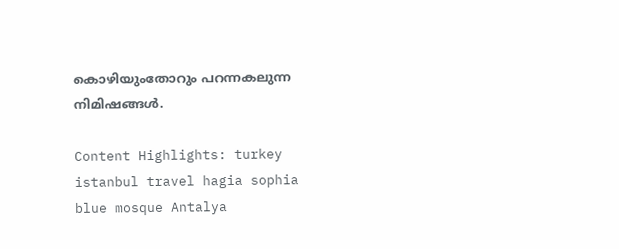കൊഴിയുംതോറും പറന്നകലുന്ന നിമിഷങ്ങള്‍.

Content Highlights: turkey istanbul travel hagia sophia blue mosque Antalya